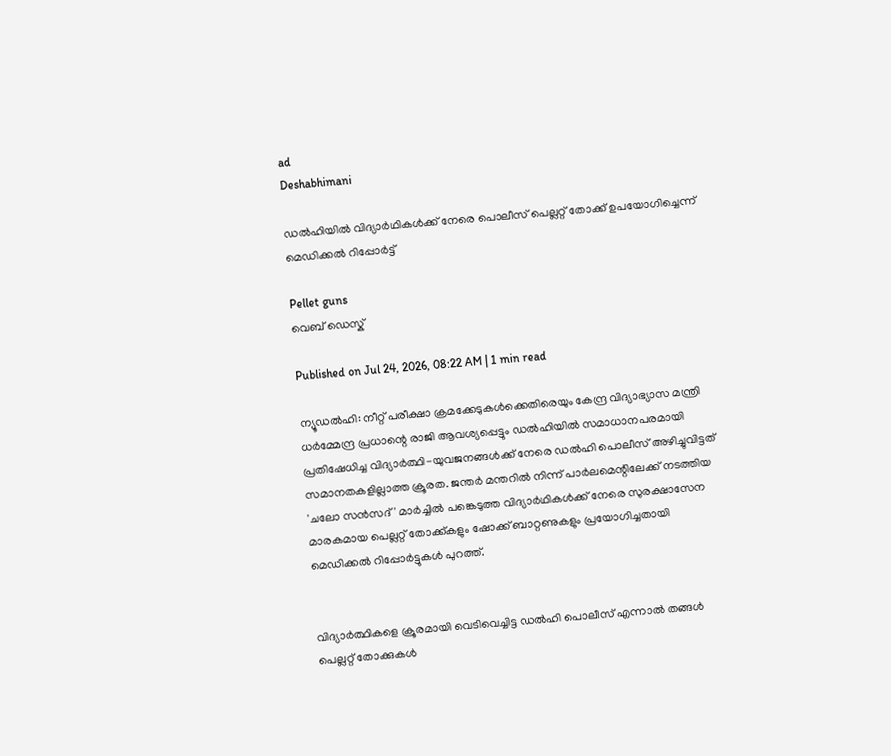ad
Deshabhimani

ഡൽഹിയിൽ വിദ്യാർഥികൾക്ക് നേരെ പൊലീസ് പെല്ലറ്റ് തോക്ക് ഉപയോഗിച്ചെന്ന് മെഡിക്കൽ റിപ്പോർട്ട്

Pellet guns
വെബ് ഡെസ്ക്

Published on Jul 24, 2026, 08:22 AM | 1 min read

ന്യൂഡൽഹി: നീറ്റ് പരീക്ഷാ ക്രമക്കേടുകൾക്കെതിരെയും കേന്ദ്ര വിദ്യാഭ്യാസ മന്ത്രി ധർമ്മേന്ദ്ര പ്രധാന്റെ രാജി ആവശ്യപ്പെട്ടും ഡൽഹിയിൽ സമാധാനപരമായി പ്രതിഷേധിച്ച വിദ്യാർത്ഥി-യുവജനങ്ങൾക്ക് നേരെ ഡൽഹി പൊലീസ് അഴിച്ചുവിട്ടത് സമാനതകളില്ലാത്ത ക്രൂരത. ജന്തർ മന്തറിൽ നിന്ന് പാർലമെന്റിലേക്ക് നടത്തിയ 'ചലോ സൻസദ്' മാർച്ചിൽ പങ്കെടുത്ത വിദ്യാർഥികൾക്ക് നേരെ സുരക്ഷാസേന മാരകമായ പെല്ലറ്റ് തോക്ക്കളും ഷോക്ക് ബാറ്റണുകളും പ്രയോഗിച്ചതായി മെഡിക്കൽ റിപ്പോർട്ടുകൾ പുറത്ത്.


വിദ്യാർത്ഥികളെ ക്രൂരമായി വെടിവെച്ചിട്ട ഡൽഹി പൊലീസ് എന്നാൽ തങ്ങൾ പെല്ലറ്റ് തോക്കുകൾ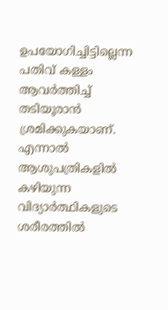ഉപയോഗിച്ചിട്ടില്ലെന്ന പതിവ് കള്ളം ആവർത്തിച്ച് തടിയൂരാൻ ശ്രമിക്കുകയാണ്. എന്നാൽ ആശുപത്രികളിൽ കഴിയുന്ന വിദ്യാർത്ഥികളുടെ ശരീരത്തിൽ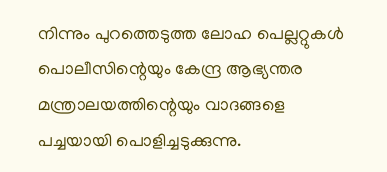നിന്നും പുറത്തെടുത്ത ലോഹ പെല്ലറ്റുകൾ പൊലീസിന്റെയും കേന്ദ്ര ആഭ്യന്തര മന്ത്രാലയത്തിന്റെയും വാദങ്ങളെ പച്ചയായി പൊളിച്ചടുക്കുന്നു.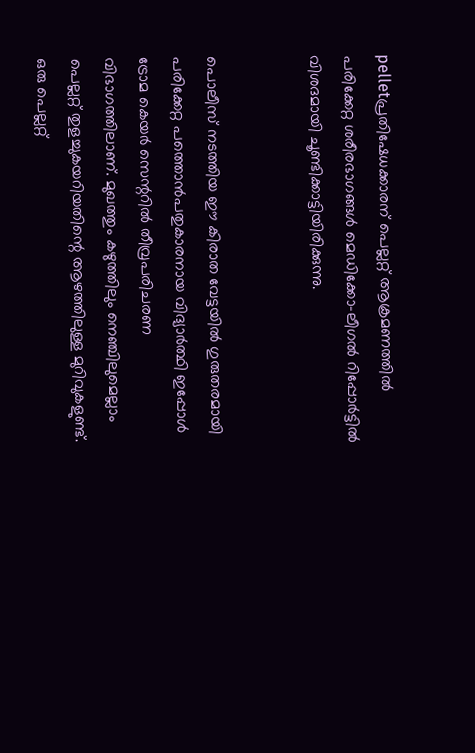pelletപ്രതിഷേധക്കാരന് പെല്ലറ്റ് ആക്രമണത്തിൽ പരിക്കേറ്റ ശരീരഭാഗങ്ങള്‍ മെഡിക്കോ-ലീഗൽ റിപ്പോർട്ടിൽ വിശദമായി ചൂണ്ടിക്കാട്ടിയിരിക്കുന്നു.


പൊലീസ് നടത്തിയ ഈ കിരാത വേട്ടയിൽ ഗുരുതരമായി പരിക്കേറ്റ പത്തൊൻപതുകാരനായ വിദ്യാർത്ഥി ഇപ്പോൾ ട്രോമ കെയർ സെന്ററിൽ തീവ്രപരിചരണ വിഭാഗത്തിലാണ്. മുഖത്തും കഴുത്തിലും നെഞ്ചിലുമെല്ലാം പെല്ലറ്റ് തുളച്ചുകയറിയതിന്റെ ആഴത്തിലുള്ള മുറിവുകളുണ്ട്. ഒരു പെല്ലറ്റ്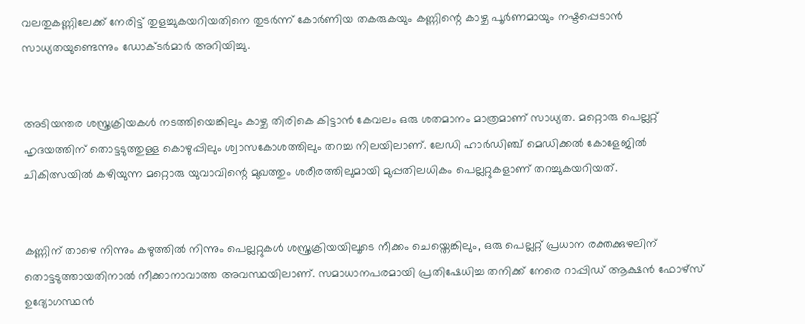വലതുകണ്ണിലേക്ക് നേരിട്ട് തുളച്ചുകയറിയതിനെ തുടർന്ന് കോർണിയ തകരുകയും കണ്ണിന്റെ കാഴ്ച പൂർണമായും നഷ്ടപ്പെടാൻ സാധ്യതയുണ്ടെന്നും ഡോക്ടർമാർ അറിയിച്ചു.


അടിയന്തര ശസ്ത്രക്രിയകൾ നടത്തിയെങ്കിലും കാഴ്ച തിരികെ കിട്ടാൻ കേവലം ഒരു ശതമാനം മാത്രമാണ് സാധ്യത. മറ്റൊരു പെല്ലറ്റ് ഹൃദയത്തിന് തൊട്ടടുത്തുള്ള കൊഴുപ്പിലും ശ്വാസകോശത്തിലും തറച്ച നിലയിലാണ്. ലേഡി ഹാർഡിഞ്ച് മെഡിക്കൽ കോളേജിൽ ചികിത്സയിൽ കഴിയുന്ന മറ്റൊരു യുവാവിന്റെ മുഖത്തും ശരീരത്തിലുമായി മുപ്പതിലധികം പെല്ലറ്റുകളാണ് തറച്ചുകയറിയത്.


കണ്ണിന് താഴെ നിന്നും കഴുത്തിൽ നിന്നും പെല്ലറ്റുകൾ ശസ്ത്രക്രിയയിലൂടെ നീക്കം ചെയ്തെങ്കിലും, ഒരു പെല്ലറ്റ് പ്രധാന രക്തക്കുഴലിന് തൊട്ടടുത്തായതിനാൽ നീക്കാനാവാത്ത അവസ്ഥയിലാണ്. സമാധാനപരമായി പ്രതിഷേധിച്ച തനിക്ക് നേരെ റാപ്പിഡ് ആക്ഷൻ ഫോഴ്സ് ഉദ്യോഗസ്ഥൻ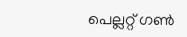പെല്ലറ്റ് ഗൺ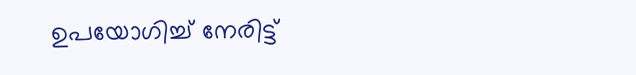ഉപയോഗിച്ച് നേരിട്ട്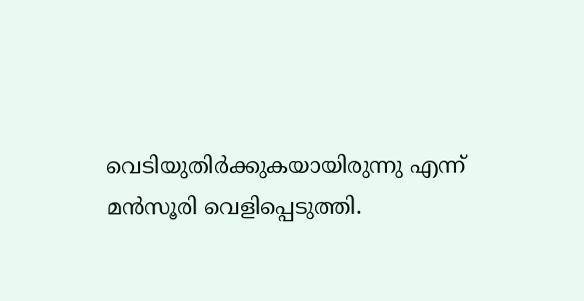വെടിയുതിർക്കുകയായിരുന്നു എന്ന് മൻസൂരി വെളിപ്പെടുത്തി.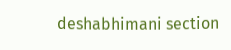deshabhimani section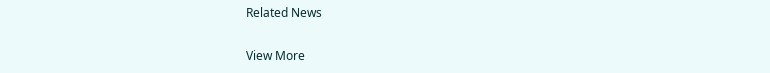Related News

View More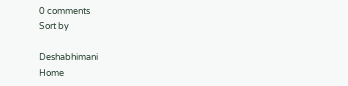0 comments
Sort by

Deshabhimani
Home